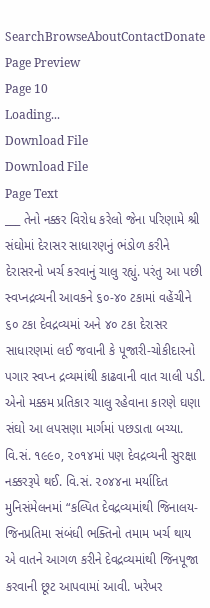SearchBrowseAboutContactDonate
Page Preview
Page 10
Loading...
Download File
Download File
Page Text
___ તેનો નક્કર વિરોધ કરેલો જેના પરિણામે શ્રી સંઘોમાં દેરાસર સાધારણનું ભંડોળ કરીને દેરાસરનો ખર્ચ કરવાનું ચાલુ રહ્યું. પરંતુ આ પછી સ્વપ્નદ્રવ્યની આવકને ૬૦-૪૦ ટકામાં વહેંચીને ૬૦ ટકા દેવદ્રવ્યમાં અને ૪૦ ટકા દેરાસર સાધારણમાં લઈ જવાની કે પૂજારી-ચોકીદારનો પગાર સ્વપ્ન દ્રવ્યમાંથી કાઢવાની વાત ચાલી પડી. એનો મક્કમ પ્રતિકાર ચાલુ રહેવાના કારણે ઘણા સંઘો આ લપસણા માર્ગમાં પછડાતા બચ્યા. વિ.સં. ૧૯૯૦, ૨૦૧૪માં પણ દેવદ્રવ્યની સુરક્ષા નક્કરરૂપે થઈ. વિ.સં. ૨૦૪૪ના મર્યાદિત મુનિસંમેલનમાં “કલ્પિત દેવદ્રવ્યમાંથી જિનાલય-જિનપ્રતિમા સંબંધી ભક્તિનો તમામ ખર્ચ થાય એ વાતને આગળ કરીને દેવદ્રવ્યમાંથી જિનપૂજા કરવાની છૂટ આપવામાં આવી. ખરેખર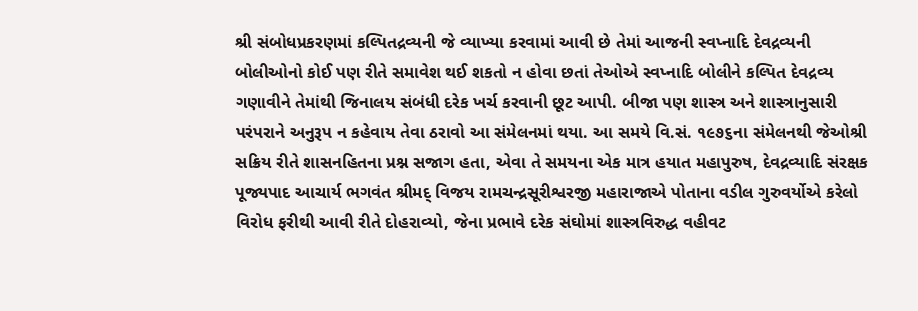શ્રી સંબોધપ્રકરણમાં કલ્પિતદ્રવ્યની જે વ્યાખ્યા કરવામાં આવી છે તેમાં આજની સ્વપ્નાદિ દેવદ્રવ્યની બોલીઓનો કોઈ પણ રીતે સમાવેશ થઈ શકતો ન હોવા છતાં તેઓએ સ્વપ્નાદિ બોલીને કલ્પિત દેવદ્રવ્ય ગણાવીને તેમાંથી જિનાલય સંબંધી દરેક ખર્ચ કરવાની છૂટ આપી. બીજા પણ શાસ્ત્ર અને શાસ્ત્રાનુસારી પરંપરાને અનુરૂપ ન કહેવાય તેવા ઠરાવો આ સંમેલનમાં થયા. આ સમયે વિ.સં. ૧૯૭૬ના સંમેલનથી જેઓશ્રી સક્રિય રીતે શાસનહિતના પ્રશ્ન સજાગ હતા, એવા તે સમયના એક માત્ર હયાત મહાપુરુષ, દેવદ્રવ્યાદિ સંરક્ષક પૂજ્યપાદ આચાર્ય ભગવંત શ્રીમદ્ વિજય રામચન્દ્રસૂરીશ્વરજી મહારાજાએ પોતાના વડીલ ગુરુવર્યોએ કરેલો વિરોધ ફરીથી આવી રીતે દોહરાવ્યો, જેના પ્રભાવે દરેક સંઘોમાં શાસ્ત્રવિરુદ્ધ વહીવટ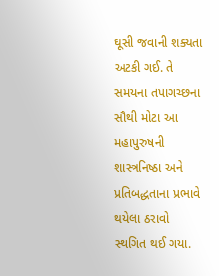ઘૂસી જવાની શક્યતા અટકી ગઈ. તે સમયના તપાગચ્છના સૌથી મોટા આ મહાપુરુષની શાસ્ત્રનિષ્ઠા અને પ્રતિબદ્ધતાના પ્રભાવે થયેલા ઠરાવો સ્થગિત થઈ ગયા.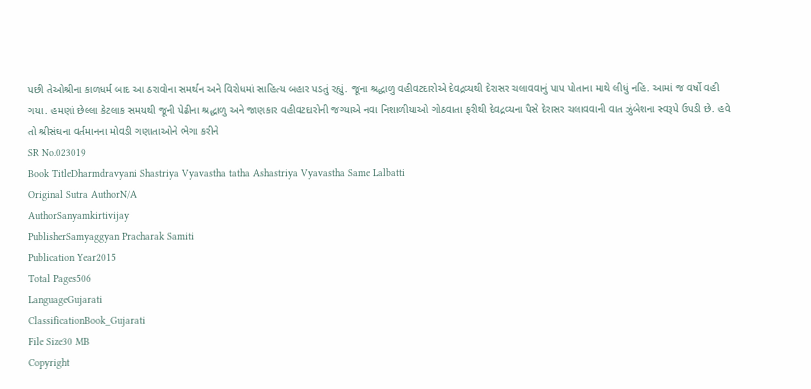પછી તેઓશ્રીના કાળધર્મ બાદ આ ઠરાવોના સમર્થન અને વિરોધમાં સાહિત્ય બહાર પડતું રહ્યું. જૂના શ્રદ્ધાળુ વહીવટદારોએ દેવદ્રવ્યથી દેરાસર ચલાવવાનું પાપ પોતાના માથે લીધું નહિ. આમાં જ વર્ષો વહી ગયા. હમણાં છેલ્લા કેટલાક સમયથી જૂની પેઢીના શ્રદ્ધાળુ અને જાણકાર વહીવટદારોની જગ્યાએ નવા નિશાળીયાઓ ગોઠવાતા ફરીથી દેવદ્રવ્યના પૈસે દેરાસર ચલાવવાની વાત ઝુંબેશના સ્વરૂપે ઉપડી છે. હવે તો શ્રીસંઘના વર્તમાનના મોવડી ગણાતાઓને ભેગા કરીને
SR No.023019
Book TitleDharmdravyani Shastriya Vyavastha tatha Ashastriya Vyavastha Same Lalbatti
Original Sutra AuthorN/A
AuthorSanyamkirtivijay
PublisherSamyaggyan Pracharak Samiti
Publication Year2015
Total Pages506
LanguageGujarati
ClassificationBook_Gujarati
File Size30 MB
Copyright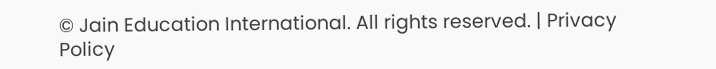© Jain Education International. All rights reserved. | Privacy Policy